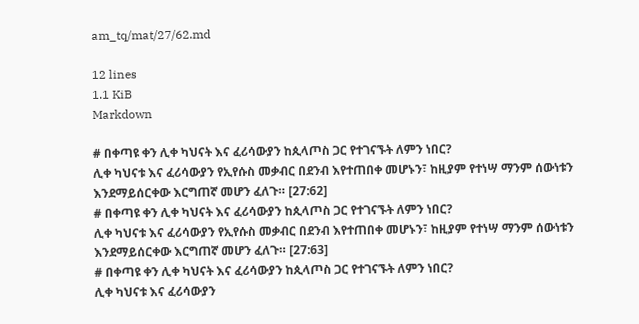am_tq/mat/27/62.md

12 lines
1.1 KiB
Markdown

# በቀጣዩ ቀን ሊቀ ካህናት እና ፈሪሳውያን ከጲላጦስ ጋር የተገናኙት ለምን ነበር?
ሊቀ ካህናቱ እና ፈሪሳውያን የኢየሱስ መቃብር በደንብ እየተጠበቀ መሆኑን፣ ከዚያም የተነሣ ማንም ሰውነቱን እንደማይሰርቀው እርግጠኛ መሆን ፈለጉ። [27:62]
# በቀጣዩ ቀን ሊቀ ካህናት እና ፈሪሳውያን ከጲላጦስ ጋር የተገናኙት ለምን ነበር?
ሊቀ ካህናቱ እና ፈሪሳውያን የኢየሱስ መቃብር በደንብ እየተጠበቀ መሆኑን፣ ከዚያም የተነሣ ማንም ሰውነቱን እንደማይሰርቀው እርግጠኛ መሆን ፈለጉ። [27:63]
# በቀጣዩ ቀን ሊቀ ካህናት እና ፈሪሳውያን ከጲላጦስ ጋር የተገናኙት ለምን ነበር?
ሊቀ ካህናቱ እና ፈሪሳውያን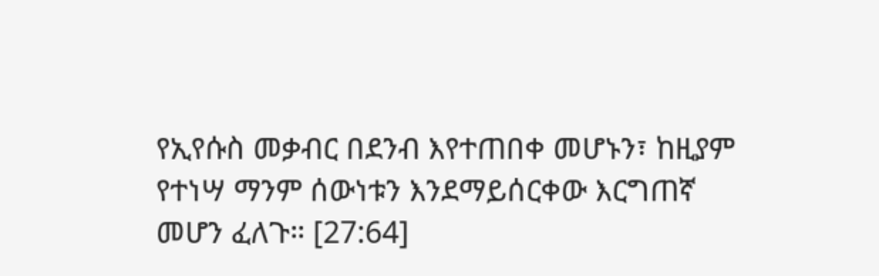የኢየሱስ መቃብር በደንብ እየተጠበቀ መሆኑን፣ ከዚያም የተነሣ ማንም ሰውነቱን እንደማይሰርቀው እርግጠኛ መሆን ፈለጉ። [27:64]